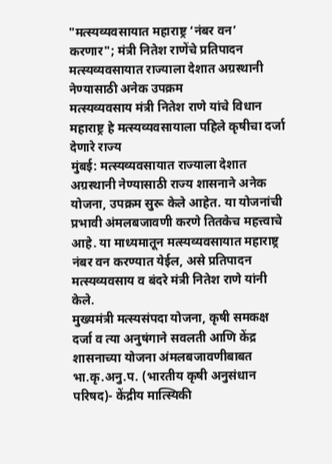"मत्स्यव्यवसायात महाराष्ट्र ‘नंबर वन’ करणार"; मंत्री नितेश राणेंचे प्रतिपादन
मत्स्यव्यवसायात राज्याला देशात अग्रस्थानी नेण्यासाठी अनेक उपक्रम
मत्स्यव्यवसाय मंत्री नितेश राणे यांचे विधान
महाराष्ट्र हे मत्स्यव्यवसायाला पहिले कृषीचा दर्जा देणारे राज्य
मुंबई: मत्स्यव्यवसायात राज्याला देशात अग्रस्थानी नेण्यासाठी राज्य शासनाने अनेक योजना, उपक्रम सुरू केले आहेत. या योजनांची प्रभावी अंमलबजावणी करणे तितकेच महत्त्वाचे आहे. या माध्यमातून मत्स्यव्यवसायात महाराष्ट्र नंबर वन करण्यात येईल, असे प्रतिपादन मत्स्यव्यवसाय व बंदरे मंत्री नितेश राणे यांनी केले.
मुख्यमंत्री मत्स्यसंपदा योजना, कृषी समकक्ष दर्जा व त्या अनुषंगाने सवलती आणि केंद्र शासनाच्या योजना अंमलबजावणीबाबत भा.कृ.अनु.प. (भारतीय कृषी अनुसंधान परिषद)- केंद्रीय मात्स्यिकी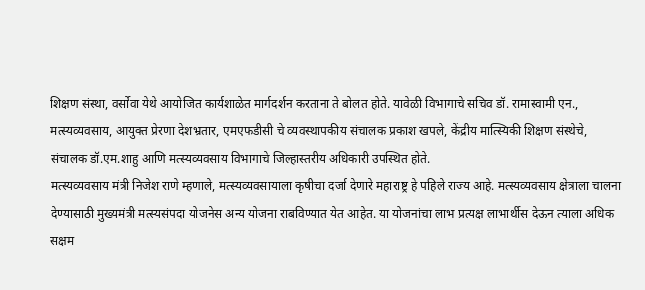शिक्षण संस्था, वर्सोवा येथे आयोजित कार्यशाळेत मार्गदर्शन करताना ते बोलत होते. यावेळी विभागाचे सचिव डॉ. रामास्वामी एन., मत्स्यव्यवसाय, आयुक्त प्रेरणा देशभ्रतार, एमएफडीसी चे व्यवस्थापकीय संचालक प्रकाश खपले, केंद्रीय मात्स्यिकी शिक्षण संस्थेचे, संचालक डॉ.एम.शाहु आणि मत्स्यव्यवसाय विभागाचे जिल्हास्तरीय अधिकारी उपस्थित होते.
मत्स्यव्यवसाय मंत्री निजेश राणे म्हणाले, मत्स्यव्यवसायाला कृषीचा दर्जा देणारे महाराष्ट्र हे पहिले राज्य आहे. मत्स्यव्यवसाय क्षेत्राला चालना देण्यासाठी मुख्यमंत्री मत्स्यसंपदा योजनेस अन्य योजना राबविण्यात येत आहेत. या योजनांचा लाभ प्रत्यक्ष लाभार्थीस देऊन त्याला अधिक सक्षम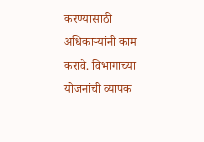करण्यासाठी अधिकाऱ्यांनी काम करावे. विभागाच्या योजनांची व्यापक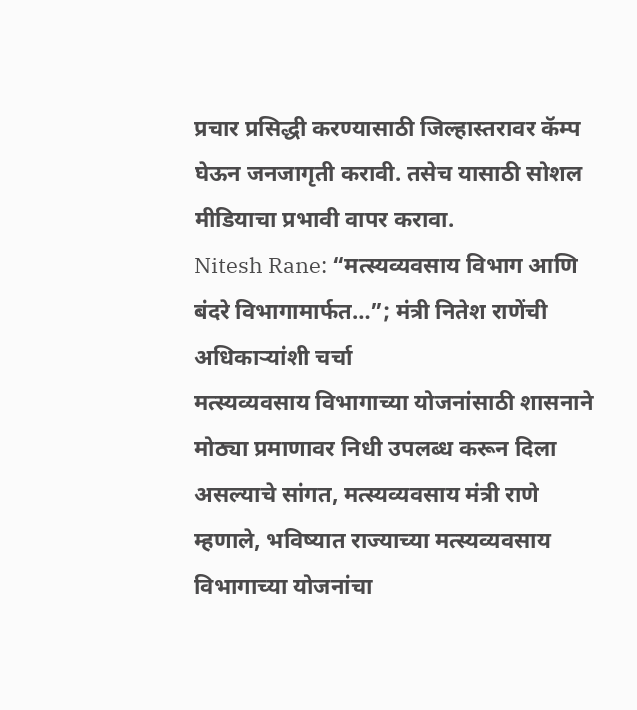प्रचार प्रसिद्धी करण्यासाठी जिल्हास्तरावर कॅम्प घेऊन जनजागृती करावी. तसेच यासाठी सोशल मीडियाचा प्रभावी वापर करावा.
Nitesh Rane: “मत्स्यव्यवसाय विभाग आणि बंदरे विभागामार्फत…”; मंत्री नितेश राणेंची अधिकाऱ्यांशी चर्चा
मत्स्यव्यवसाय विभागाच्या योजनांसाठी शासनाने मोठ्या प्रमाणावर निधी उपलब्ध करून दिला असल्याचे सांगत, मत्स्यव्यवसाय मंत्री राणे म्हणाले, भविष्यात राज्याच्या मत्स्यव्यवसाय विभागाच्या योजनांचा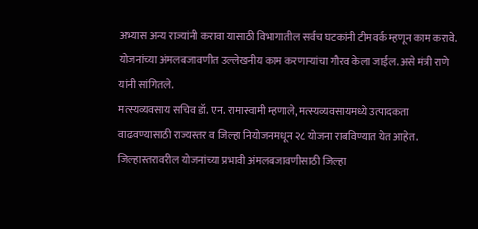अभ्यास अन्य राज्यांनी करावा यासाठी विभागातील सर्वच घटकांनी टीमवर्क म्हणून काम करावे. योजनांच्या अंमलबजावणीत उल्लेखनीय काम करणाऱ्यांचा गौरव केला जाईल. असे मंत्री राणे यांनी सांगितले.
मत्स्यव्यवसाय सचिव डॉ. एन. रामास्वामी म्हणाले, मत्स्यव्यवसायमध्ये उत्पादकता वाढवण्यासाठी राज्यस्तर व जिल्हा नियोजनमधून २८ योजना राबविण्यात येत आहेत. जिल्हास्तरावरील योजनांच्या प्रभावी अंमलबजावणीसाठी जिल्हा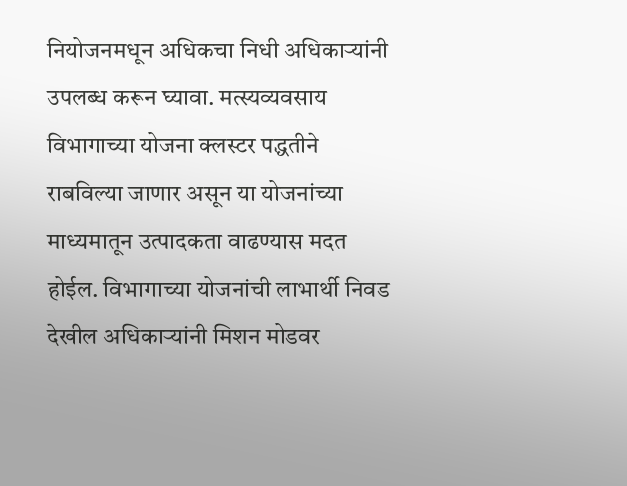नियोजनमधून अधिकचा निधी अधिकाऱ्यांनी उपलब्ध करून घ्यावा. मत्स्यव्यवसाय विभागाच्या योजना क्लस्टर पद्धतीने राबविल्या जाणार असून या योजनांच्या माध्यमातून उत्पादकता वाढण्यास मदत होईल. विभागाच्या योजनांची लाभार्थी निवड देखील अधिकाऱ्यांनी मिशन मोडवर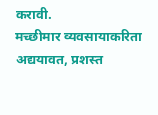करावी.
मच्छीमार व्यवसायाकरिता अद्ययावत, प्रशस्त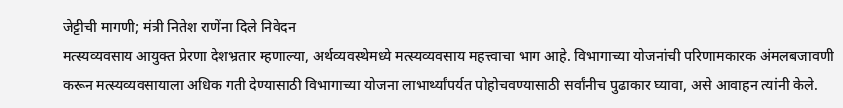जेट्टीची मागणी; मंत्री नितेश राणेंना दिले निवेदन
मत्स्यव्यवसाय आयुक्त प्रेरणा देशभ्रतार म्हणाल्या, अर्थव्यवस्थेमध्ये मत्स्यव्यवसाय महत्त्वाचा भाग आहे. विभागाच्या योजनांची परिणामकारक अंमलबजावणी करून मत्स्यव्यवसायाला अधिक गती देण्यासाठी विभागाच्या योजना लाभार्थ्यांपर्यत पोहोचवण्यासाठी सर्वांनीच पुढाकार घ्यावा, असे आवाहन त्यांनी केले.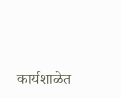कार्यशाळेत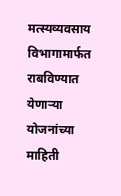मत्स्यव्यवसाय विभागामार्फत राबविण्यात येणाऱ्या योजनांच्या माहिती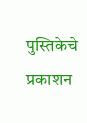पुस्तिकेचे प्रकाशन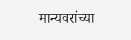मान्यवरांच्या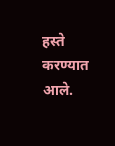हस्ते करण्यात आले.